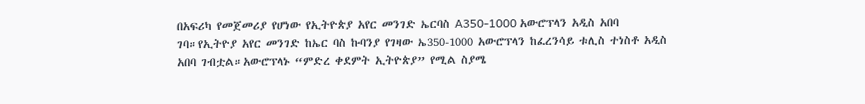በአፍሪካ የመጀመሪያ የሆነው የኢትዮጵያ አየር መንገድ ኤርባስ A350-1000 አውሮፕላን አዲስ አበባ ገባ።የኢትዮያ አየር መንገድ ከኤር ባስ ኩባንያ የገዛው ኤ350-1000 አውሮፕላን ከፈረንሳይ ቱሊስ ተነስቶ አዲስ አበባ ገብቷል።አውሮፕላኑ “ምድረ ቀደምት ኢትዮጵያ” የሚል ስያሜ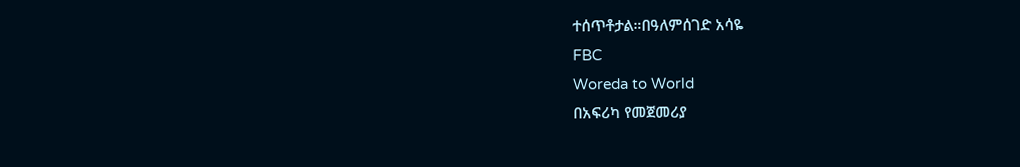ተሰጥቶታል።በዓለምሰገድ አሳዬ
FBC
Woreda to World
በአፍሪካ የመጀመሪያ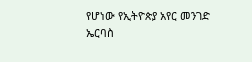የሆነው የኢትዮጵያ አየር መንገድ ኤርባስ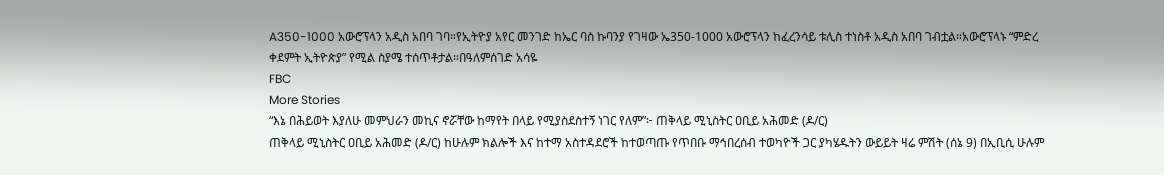A350-1000 አውሮፕላን አዲስ አበባ ገባ።የኢትዮያ አየር መንገድ ከኤር ባስ ኩባንያ የገዛው ኤ350-1000 አውሮፕላን ከፈረንሳይ ቱሊስ ተነስቶ አዲስ አበባ ገብቷል።አውሮፕላኑ “ምድረ ቀደምት ኢትዮጵያ” የሚል ስያሜ ተሰጥቶታል።በዓለምሰገድ አሳዬ
FBC
More Stories
“እኔ በሕይወት እያለሁ መምህራን መኪና ኖሯቸው ከማየት በላይ የሚያስደስተኝ ነገር የለም”፦ ጠቅላይ ሚኒስትር ዐቢይ አሕመድ (ዶ/ር)
ጠቅላይ ሚኒስትር ዐቢይ አሕመድ (ዶ/ር) ከሁሉም ክልሎች እና ከተማ አስተዳደሮች ከተወጣጡ የጥበቡ ማኅበረሰብ ተወካዮች ጋር ያካሄዱትን ውይይት ዛሬ ምሽት (ሰኔ 9) በኢቢሲ ሁሉም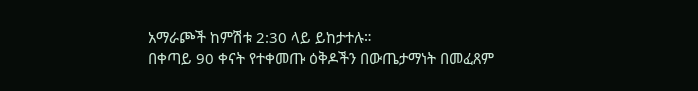አማራጮች ከምሽቱ 2:30 ላይ ይከታተሉ።
በቀጣይ 90 ቀናት የተቀመጡ ዕቅዶችን በውጤታማነት በመፈጸም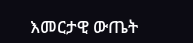እመርታዊ ውጤት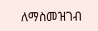ለማስመዝገብ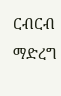ርብርብ ማድረግ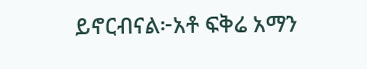ይኖርብናል፦አቶ ፍቅሬ አማን